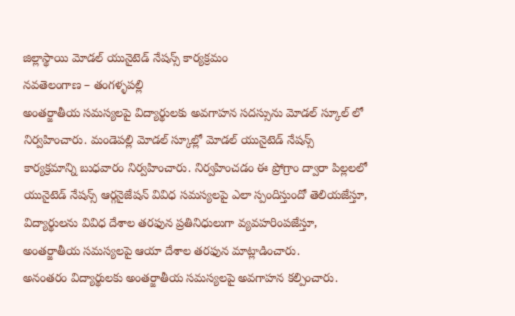జిల్లాస్థాయి మోడల్ యునైటెడ్ నేషన్స్ కార్యక్రమం
నవతెలంగాణ – తంగళ్ళపల్లి
అంతర్జాతీయ సమస్యలపై విద్యార్థులకు అవగాహన సదస్సును మోడల్ స్కూల్ లో నిర్వహించారు. మండెపల్లి మోడల్ స్కూల్లో మోడల్ యునైటెడ్ నేషన్స్ కార్యక్రమాన్ని బుధవారం నిర్వహించారు. నిర్వహించడం ఈ ప్రోగ్రాం ద్వారా పిల్లలలో యునైటెడ్ నేషన్స్ ఆర్గనైజేషన్ వివిధ సమస్యలపై ఎలా స్పందిస్తుందో తెలియజేస్తూ, విద్యార్థులను వివిధ దేశాల తరఫున ప్రతినిధులుగా వ్యవహరింపజేస్తూ, అంతర్జాతీయ సమస్యలపై ఆయా దేశాల తరఫున మాట్లాడించారు.
అనంతరం విద్యార్థులకు అంతర్జాతీయ సమస్యలపై అవగాహన కల్పించారు.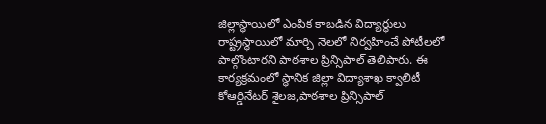జిల్లాస్థాయిలో ఎంపిక కాబడిన విద్యార్థులు రాష్ట్రస్థాయిలో మార్చి నెలలో నిర్వహించే పోటీలలో పాల్గొంటారని పాఠశాల ప్రిన్సిపాల్ తెలిపారు. ఈ కార్యక్రమంలో స్థానిక జిల్లా విద్యాశాఖ క్వాలిటీ కోఆర్డినేటర్ శైలజ,పాఠశాల ప్రిన్సిపాల్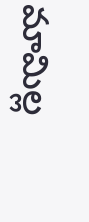మామిల్ల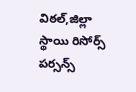విఠల్,జిల్లా స్థాయి రిసోర్స్ పర్సన్స్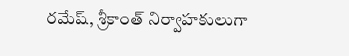రమేష్, శ్రీకాంత్ నిర్వాహకులుగా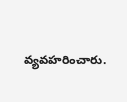వ్యవహరించారు.